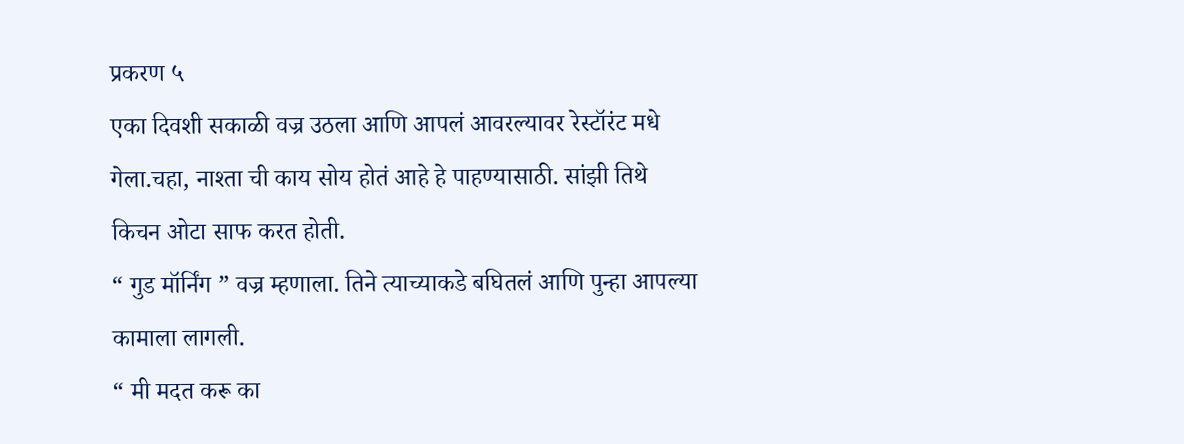प्रकरण ५
एका दिवशी सकाळी वज्र उठला आणि आपलं आवरल्यावर रेस्टॉरंट मधे गेला.चहा, नाश्ता ची काय सोय होतं आहे हे पाहण्यासाठी. सांझी तिथे किचन ओटा साफ करत होती.
“ गुड मॉर्निंग ” वज्र म्हणाला. तिने त्याच्याकडे बघितलं आणि पुन्हा आपल्या कामाला लागली.
“ मी मदत करू का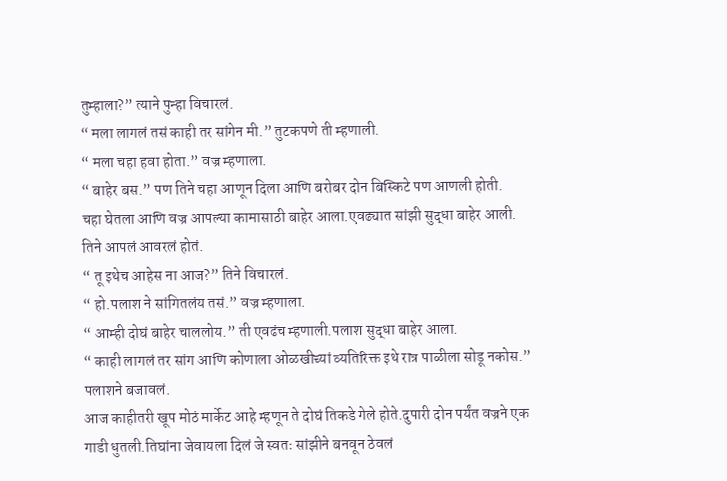तुम्हाला?” त्याने पुन्हा विचारलं.
“ मला लागलं तसं काही तर सांगेन मी.” तुटकपणे ती म्हणाली.
“ मला चहा हवा होता.” वज्र म्हणाला.
“ बाहेर बस.” पण तिने चहा आणून दिला आणि बरोबर दोन बिस्किटे पण आणली होती.
चहा घेतला आणि वज्र आपल्या कामासाठी बाहेर आला.एवढ्यात सांझी सुद्धा बाहेर आली. तिने आपलं आवरलं होतं.
“ तू इथेच आहेस ना आज?” तिने विचारलं.
“ हो.पलाश ने सांगितलंय तसं.” वज्र म्हणाला.
“ आम्ही दोघं बाहेर चाललोय.” ती एवढंच म्हणाली.पलाश सुद्धा बाहेर आला.
“ काही लागलं तर सांग आणि कोणाला ओळखीच्यां व्यतिरिक्त इथे रात्र पाळीला सोडू नकोस.” पलाशने बजावलं.
आज काहीतरी खूप मोठं मार्केट आहे म्हणून ते दोघं तिकडे गेले होते.दुपारी दोन पर्यंत वज्रने एक गाडी धुतली.तिघांना जेवायला दिलं जे स्वतः सांझीने बनवून ठेवलं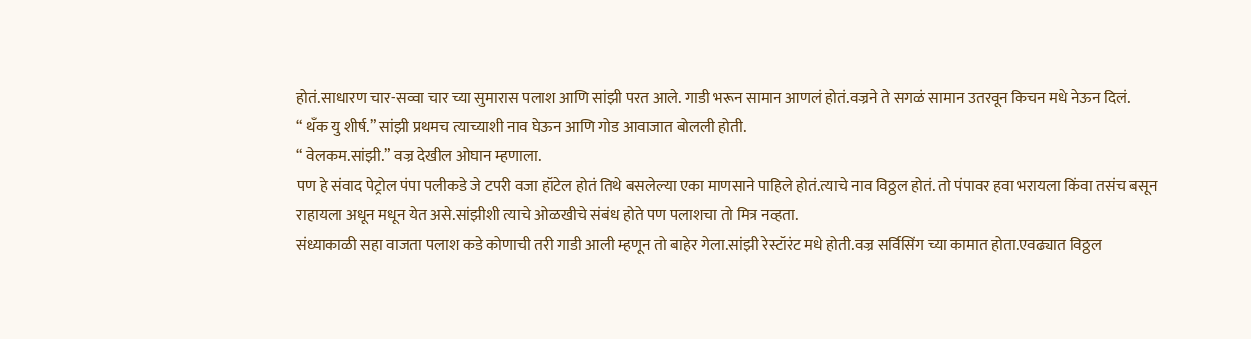होतं.साधारण चार-सव्वा चार च्या सुमारास पलाश आणि सांझी परत आले. गाडी भरून सामान आणलं होतं.वज्रने ते सगळं सामान उतरवून किचन मधे नेऊन दिलं.
“ थँक यु शीर्ष.” सांझी प्रथमच त्याच्याशी नाव घेऊन आणि गोड आवाजात बोलली होती.
“ वेलकम.सांझी.” वज्र देखील ओघान म्हणाला.
पण हे संवाद पेट्रोल पंपा पलीकडे जे टपरी वजा हॉटेल होतं तिथे बसलेल्या एका माणसाने पाहिले होतं.त्याचे नाव विठ्ठल होतं. तो पंपावर हवा भरायला किंवा तसंच बसून राहायला अधून मधून येत असे.सांझीशी त्याचे ओळखीचे संबंध होते पण पलाशचा तो मित्र नव्हता.
संध्याकाळी सहा वाजता पलाश कडे कोणाची तरी गाडी आली म्हणून तो बाहेर गेला.सांझी रेस्टॉरंट मधे होती.वज्र सर्विसिंग च्या कामात होता.एवढ्यात विठ्ठल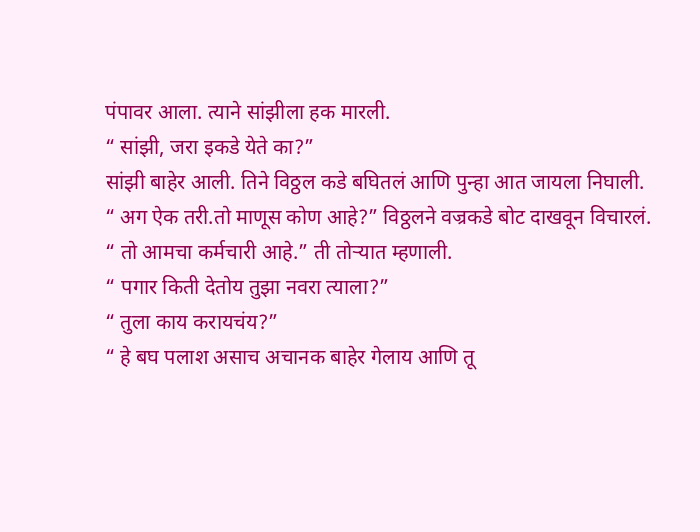पंपावर आला. त्याने सांझीला हक मारली.
“ सांझी, जरा इकडे येते का?”
सांझी बाहेर आली. तिने विठ्ठल कडे बघितलं आणि पुन्हा आत जायला निघाली.
“ अग ऐक तरी.तो माणूस कोण आहे?” विठ्ठलने वज्रकडे बोट दाखवून विचारलं.
“ तो आमचा कर्मचारी आहे.” ती तोऱ्यात म्हणाली.
“ पगार किती देतोय तुझा नवरा त्याला?”
“ तुला काय करायचंय?”
“ हे बघ पलाश असाच अचानक बाहेर गेलाय आणि तू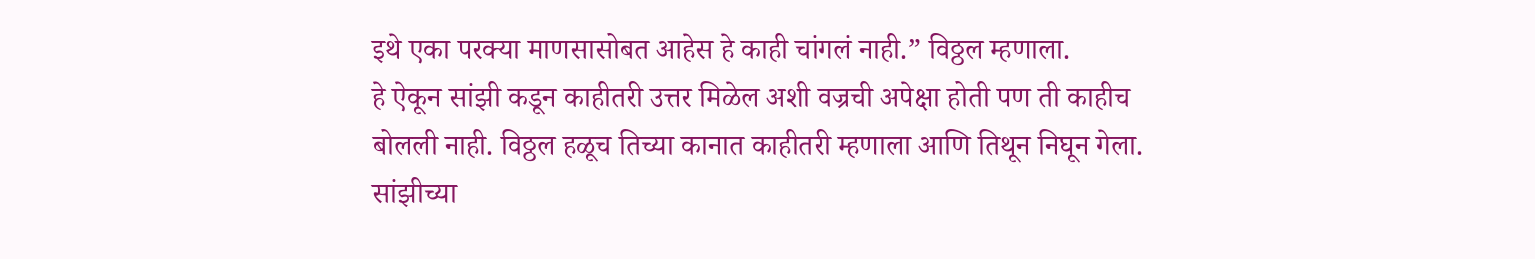इथे एका परक्या माणसासोबत आहेस हे काही चांगलं नाही.” विठ्ठल म्हणाला.
हे ऐकून सांझी कडून काहीतरी उत्तर मिळेल अशी वज्रची अपेक्षा होती पण ती काहीच बोलली नाही. विठ्ठल हळूच तिच्या कानात काहीतरी म्हणाला आणि तिथून निघून गेला.
सांझीच्या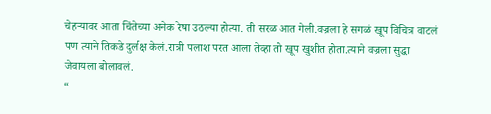चेहऱ्यावर आता चिंतेच्या अनेक रेषा उठल्या होत्या. ती सरळ आत गेली.वज्रला हे सगळं खूप विचित्र वाटलं पण त्याने तिकडे दुर्लक्ष केलं.रात्री पलाश परत आला तेव्हा तो खूप खुशीत होता.त्याने वज्रला सुद्धा जेवायला बोलावलं.
“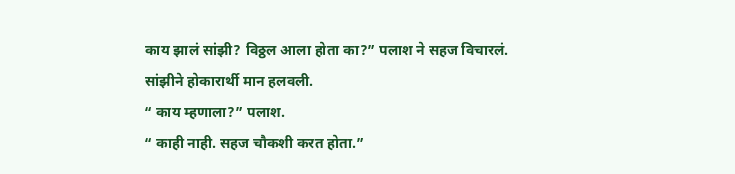काय झालं सांझी? विठ्ठल आला होता का?” पलाश ने सहज विचारलं.
सांझीने होकारार्थी मान हलवली.
“ काय म्हणाला?” पलाश.
“ काही नाही. सहज चौकशी करत होता.”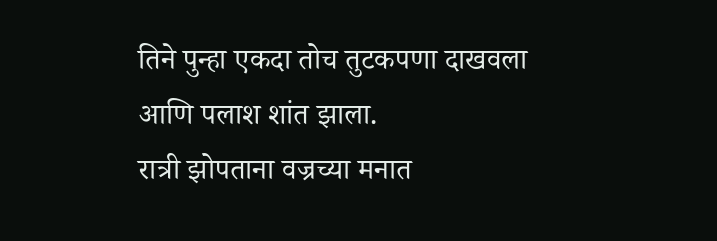तिने पुन्हा एकदा तोच तुटकपणा दाखवला आणि पलाश शांत झाला.
रात्री झोपताना वज्रच्या मनात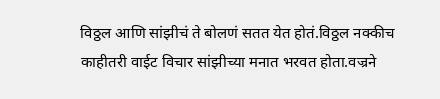विठ्ठल आणि सांझीचं ते बोलणं सतत येत होतं.विठ्ठल नक्कीच काहीतरी वाईट विचार सांझीच्या मनात भरवत होता.वज्रने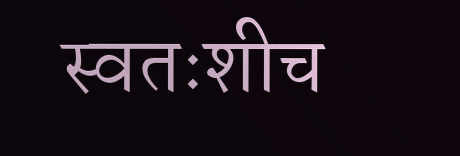स्वतःशीच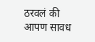ठरवलं की आपण सावध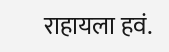राहायला हवं.